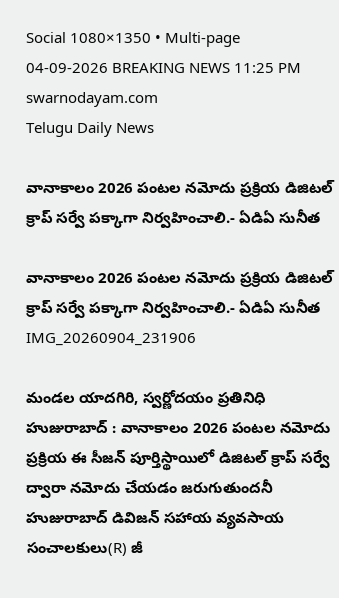Social 1080×1350 • Multi-page
04-09-2026 BREAKING NEWS 11:25 PM
swarnodayam.com
Telugu Daily News

వానాకాలం 2026 పంటల నమోదు ప్రక్రియ డిజిటల్ క్రాప్ సర్వే పక్కాగా నిర్వహించాలి.- ఏడిఏ సునీత

వానాకాలం 2026 పంటల నమోదు ప్రక్రియ డిజిటల్ క్రాప్ సర్వే పక్కాగా నిర్వహించాలి.- ఏడిఏ సునీత
IMG_20260904_231906

మండల యాదగిరి, స్వర్ణోదయం ప్రతినిధి హుజురాబాద్ : వానాకాలం 2026 పంటల నమోదు ప్రక్రియ ఈ సీజన్ పూర్తిస్థాయిలో డిజిటల్ క్రాప్ సర్వే ద్వారా నమోదు చేయడం జరుగుతుందనీ హుజురాబాద్ డివిజన్ సహాయ వ్యవసాయ సంచాలకులు(R) జీ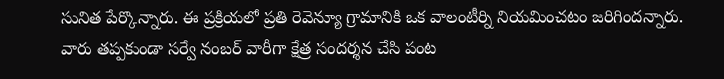సునిత పేర్కొన్నారు. ఈ ప్రక్రియలో ప్రతి రెవెన్యూ గ్రామానికి ఒక వాలంటీర్ని నియమించటం జరిగిందన్నారు. వారు తప్పకుండా సర్వే నంబర్ వారీగా క్షేత్ర సందర్శన చేసి పంట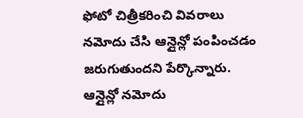ఫోటో చిత్రీకరించి వివరాలు నమోదు చేసి ఆన్లైన్లో పంపించడం జరుగుతుందని పేర్కొన్నారు. ఆన్లైన్లో నమోదు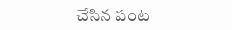చేసిన పంట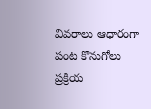వివరాలు ఆధారంగా పంట కొనుగోలు ప్రక్రియ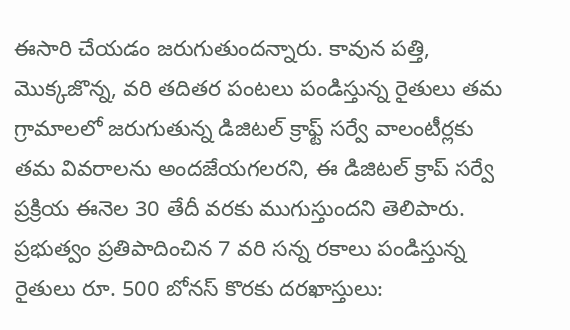ఈసారి చేయడం జరుగుతుందన్నారు. కావున పత్తి, మొక్కజొన్న, వరి తదితర పంటలు పండిస్తున్న రైతులు తమ గ్రామాలలో జరుగుతున్న డిజిటల్ క్రాఫ్ట్ సర్వే వాలంటీర్లకు తమ వివరాలను అందజేయగలరని, ఈ డిజిటల్ క్రాప్ సర్వే ప్రక్రియ ఈనెల 30 తేదీ వరకు ముగుస్తుందని తెలిపారు. ప్రభుత్వం ప్రతిపాదించిన 7 వరి సన్న రకాలు పండిస్తున్న రైతులు రూ. 500 బోనస్ కొరకు దరఖాస్తులు: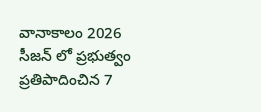వానాకాలం 2026 సీజన్ లో ప్రభుత్వం ప్రతిపాదించిన 7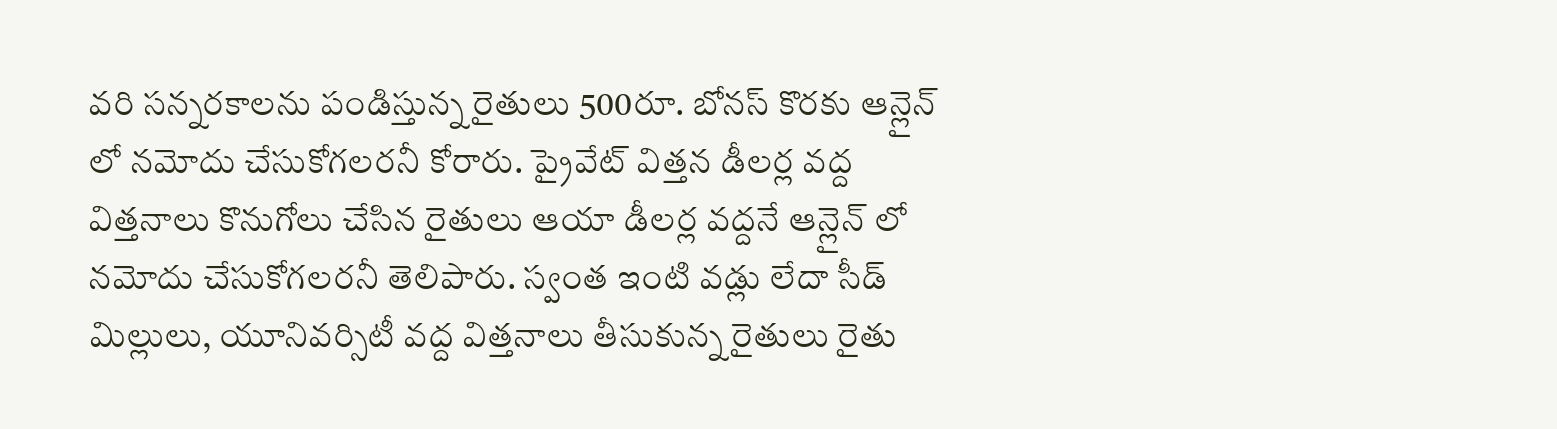వరి సన్నరకాలను పండిస్తున్న రైతులు 500రూ. బోనస్ కొరకు ఆన్లైన్ లో నమోదు చేసుకోగలరనీ కోరారు. ప్రైవేట్ విత్తన డీలర్ల వద్ద విత్తనాలు కొనుగోలు చేసిన రైతులు ఆయా డీలర్ల వద్దనే ఆన్లైన్ లో నమోదు చేసుకోగలరనీ తెలిపారు. స్వంత ఇంటి వడ్లు లేదా సీడ్ మిల్లులు, యూనివర్సిటీ వద్ద విత్తనాలు తీసుకున్న రైతులు రైతు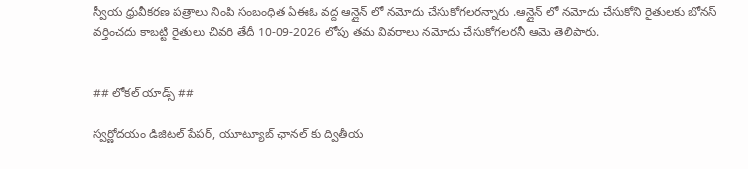స్వీయ ధ్రువీకరణ పత్రాలు నింపి సంబంధిత ఏఈఓ వద్ద ఆన్లైన్ లో నమోదు చేసుకోగలరన్నారు .ఆన్లైన్ లో నమోదు చేసుకోని రైతులకు బోనస్ వర్తించదు కాబట్టి రైతులు చివరి తేదీ 10-09-2026 లోపు తమ వివరాలు నమోదు చేసుకోగలరనీ ఆమె తెలిపారు.


## లోకల్ యాడ్స్ ##

స్వర్ణోదయం డిజిటల్ పేపర్, యూట్యూబ్ ఛానల్ కు ద్వితీయ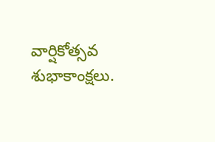వార్షికోత్సవ శుభాకాంక్షలు.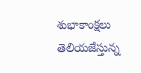శుభాకాంక్షలు తెలియజేస్తున్న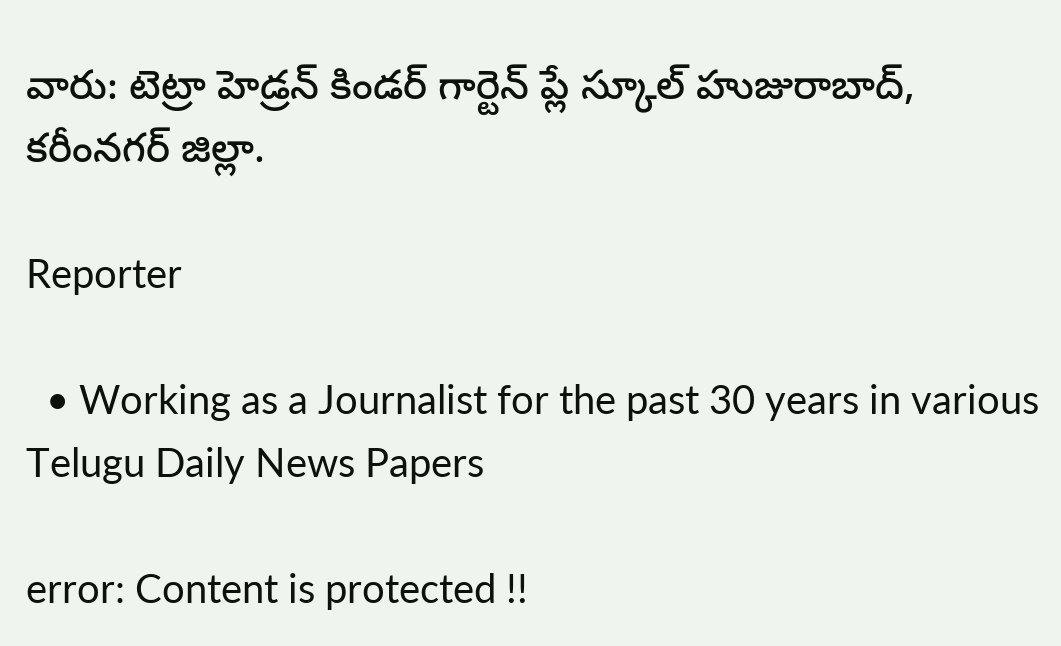వారు: టెట్రా హెడ్రన్ కిండర్ గార్టెన్ ప్లే స్కూల్ హుజురాబాద్, కరీంనగర్ జిల్లా.

Reporter

  • Working as a Journalist for the past 30 years in various Telugu Daily News Papers

error: Content is protected !!